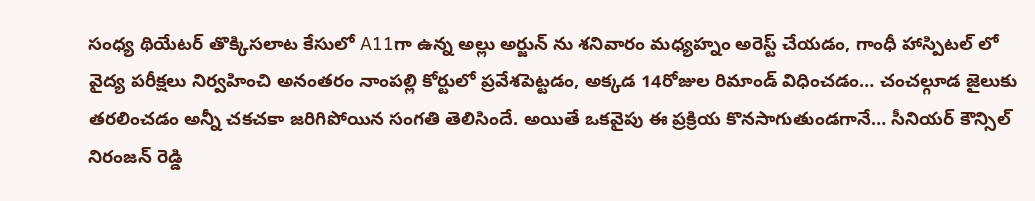సంధ్య థియేటర్ తొక్కిసలాట కేసులో A11గా ఉన్న అల్లు అర్జున్ ను శనివారం మధ్యహ్నం అరెస్ట్ చేయడం, గాంధీ హాస్పిటల్ లో వైద్య పరీక్షలు నిర్వహించి అనంతరం నాంపల్లి కోర్టులో ప్రవేశపెట్టడం, అక్కడ 14రోజుల రిమాండ్ విధించడం… చంచల్గూడ జైలుకు తరలించడం అన్నీ చకచకా జరిగిపోయిన సంగతి తెలిసిందే. అయితే ఒకవైపు ఈ ప్రక్రియ కొనసాగుతుండగానే… సీనియర్ కౌన్సిల్ నిరంజన్ రెడ్డి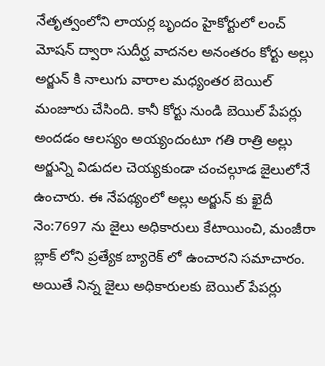నేతృత్వంలోని లాయర్ల బృందం హైకోర్టులో లంచ్ మోషన్ ద్వారా సుదీర్ఘ వాదనల అనంతరం కోర్టు అల్లు అర్జున్ కి నాలుగు వారాల మధ్యంతర బెయిల్ మంజూరు చేసింది. కానీ కోర్టు నుండి బెయిల్ పేపర్లు అందడం ఆలస్యం అయ్యందంటూ గతి రాత్రి అల్లు అర్జున్ని విడుదల చెయ్యకుండా చంచల్గూడ జైలులోనే ఉంచారు. ఈ నేపథ్యంలో అల్లు అర్జున్ కు ఖైదీ నెం:7697 ను జైలు అధికారులు కేటాయించి, మంజీరా బ్లాక్ లోని ప్రత్యేక బ్యారెక్ లో ఉంచారని సమాచారం. అయితే నిన్న జైలు అధికారులకు బెయిల్ పేపర్లు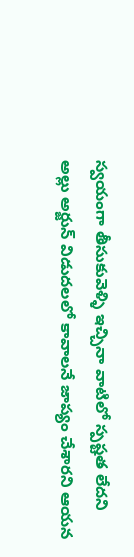స్వయంగా తీసుకువెళ్ళి ఇచ్చినా వాటిలో స్పష్టత లేదని అల్లు అర్జున్ విడుదలలో కావాలనే జాప్యం చేశారని ఆయన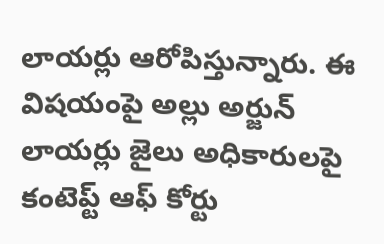లాయర్లు ఆరోపిస్తున్నారు. ఈ విషయంపై అల్లు అర్జున్ లాయర్లు జైలు అధికారులపై కంటెప్ట్ ఆఫ్ కోర్టు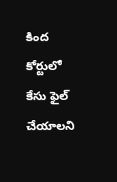కింద కోర్టులో కేసు ఫైల్ చేయాలని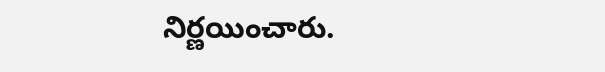నిర్ణయించారు.